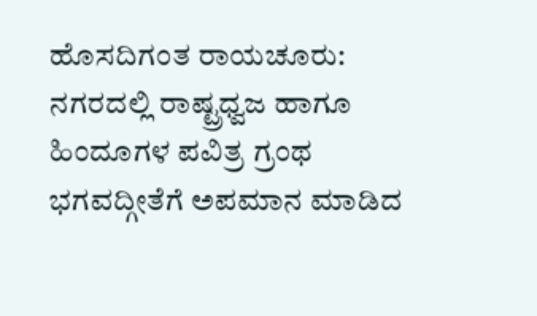ಹೊಸದಿಗಂತ ರಾಯಚೂರು:
ನಗರದಲ್ಲಿ ರಾಷ್ಟ್ರಧ್ವಜ ಹಾಗೂ ಹಿಂದೂಗಳ ಪವಿತ್ರ ಗ್ರಂಥ ಭಗವದ್ಗೀತೆಗೆ ಅಪಮಾನ ಮಾಡಿದ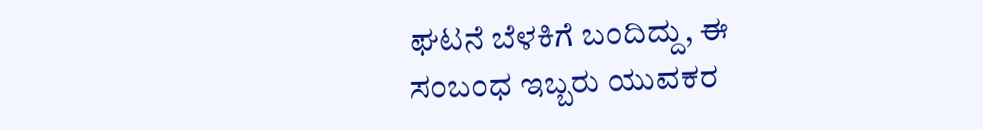ಘಟನೆ ಬೆಳಕಿಗೆ ಬಂದಿದ್ದು, ಈ ಸಂಬಂಧ ಇಬ್ಬರು ಯುವಕರ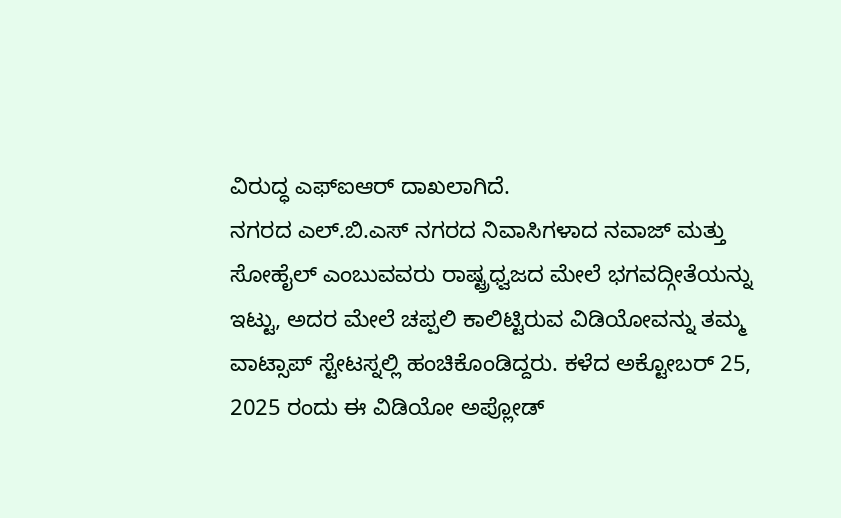ವಿರುದ್ಧ ಎಫ್ಐಆರ್ ದಾಖಲಾಗಿದೆ.
ನಗರದ ಎಲ್.ಬಿ.ಎಸ್ ನಗರದ ನಿವಾಸಿಗಳಾದ ನವಾಜ್ ಮತ್ತು ಸೋಹೈಲ್ ಎಂಬುವವರು ರಾಷ್ಟ್ರಧ್ವಜದ ಮೇಲೆ ಭಗವದ್ಗೀತೆಯನ್ನು ಇಟ್ಟು, ಅದರ ಮೇಲೆ ಚಪ್ಪಲಿ ಕಾಲಿಟ್ಟಿರುವ ವಿಡಿಯೋವನ್ನು ತಮ್ಮ ವಾಟ್ಸಾಪ್ ಸ್ಟೇಟಸ್ನಲ್ಲಿ ಹಂಚಿಕೊಂಡಿದ್ದರು. ಕಳೆದ ಅಕ್ಟೋಬರ್ 25, 2025 ರಂದು ಈ ವಿಡಿಯೋ ಅಪ್ಲೋಡ್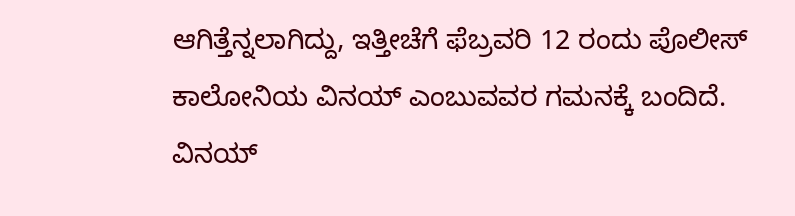ಆಗಿತ್ತೆನ್ನಲಾಗಿದ್ದು, ಇತ್ತೀಚೆಗೆ ಫೆಬ್ರವರಿ 12 ರಂದು ಪೊಲೀಸ್ ಕಾಲೋನಿಯ ವಿನಯ್ ಎಂಬುವವರ ಗಮನಕ್ಕೆ ಬಂದಿದೆ.
ವಿನಯ್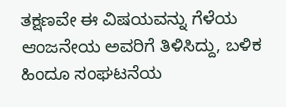ತಕ್ಷಣವೇ ಈ ವಿಷಯವನ್ನು ಗೆಳೆಯ ಆಂಜನೇಯ ಅವರಿಗೆ ತಿಳಿಸಿದ್ದು, ಬಳಿಕ ಹಿಂದೂ ಸಂಘಟನೆಯ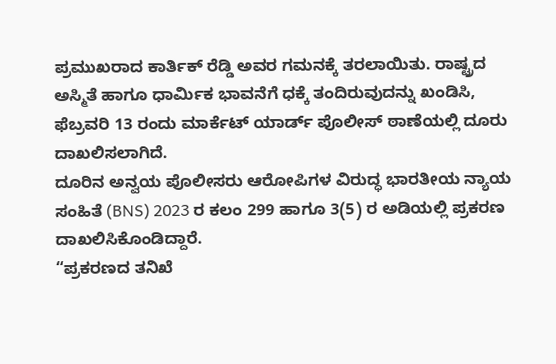ಪ್ರಮುಖರಾದ ಕಾರ್ತಿಕ್ ರೆಡ್ಡಿ ಅವರ ಗಮನಕ್ಕೆ ತರಲಾಯಿತು. ರಾಷ್ಟ್ರದ ಅಸ್ಮಿತೆ ಹಾಗೂ ಧಾರ್ಮಿಕ ಭಾವನೆಗೆ ಧಕ್ಕೆ ತಂದಿರುವುದನ್ನು ಖಂಡಿಸಿ, ಫೆಬ್ರವರಿ 13 ರಂದು ಮಾರ್ಕೆಟ್ ಯಾರ್ಡ್ ಪೊಲೀಸ್ ಠಾಣೆಯಲ್ಲಿ ದೂರು ದಾಖಲಿಸಲಾಗಿದೆ.
ದೂರಿನ ಅನ್ವಯ ಪೊಲೀಸರು ಆರೋಪಿಗಳ ವಿರುದ್ಧ ಭಾರತೀಯ ನ್ಯಾಯ ಸಂಹಿತೆ (BNS) 2023 ರ ಕಲಂ 299 ಹಾಗೂ 3(5) ರ ಅಡಿಯಲ್ಲಿ ಪ್ರಕರಣ ದಾಖಲಿಸಿಕೊಂಡಿದ್ದಾರೆ.
“ಪ್ರಕರಣದ ತನಿಖೆ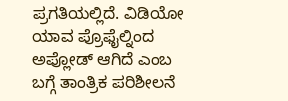ಪ್ರಗತಿಯಲ್ಲಿದೆ. ವಿಡಿಯೋ ಯಾವ ಪ್ರೊಫೈಲ್ನಿಂದ ಅಪ್ಲೋಡ್ ಆಗಿದೆ ಎಂಬ ಬಗ್ಗೆ ತಾಂತ್ರಿಕ ಪರಿಶೀಲನೆ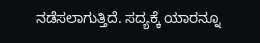ನಡೆಸಲಾಗುತ್ತಿದೆ. ಸದ್ಯಕ್ಕೆ ಯಾರನ್ನೂ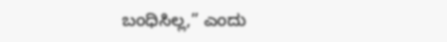ಬಂಧಿಸಿಲ್ಲ,” ಎಂದು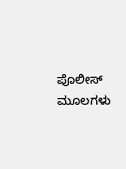ಪೊಲೀಸ್ ಮೂಲಗಳು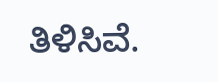ತಿಳಿಸಿವೆ.